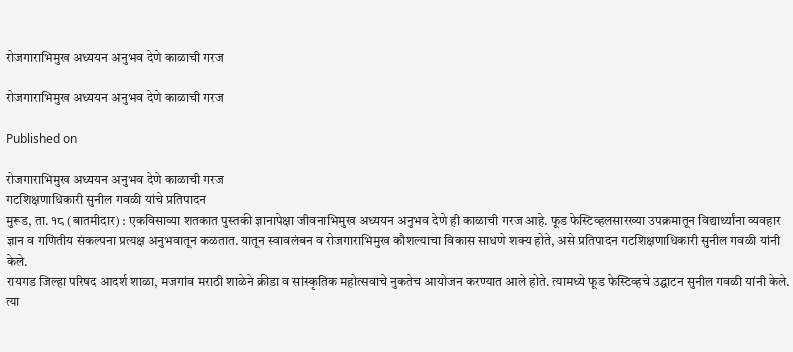रोजगाराभिमुख अध्ययन अनुभव देणे काळाची गरज

रोजगाराभिमुख अध्ययन अनुभव देणे काळाची गरज

Published on

रोजगाराभिमुख अध्ययन अनुभव देणे काळाची गरज
गटशिक्षणाधिकारी सुनील गवळी यांचे प्रतिपादन
मुरूड, ता. १८ (बातमीदार) : एकविसाव्या शतकात पुस्तकी ज्ञानापेक्षा जीवनाभिमुख अध्ययन अनुभव देणे ही काळाची गरज आहे. फूड फेस्टिव्हलसारख्या उपक्रमातून विद्यार्थ्यांना व्यवहार ज्ञान व गणितीय संकल्पना प्रत्यक्ष अनुभवातून कळतात. यातून स्वावलंबन व रोजगाराभिमुख कौशल्याचा विकास साधणे शक्य होते, असे प्रतिपादन गटशिक्षणाधिकारी सुनील गवळी यांनी केले.
रायगड जिल्हा परिषद आदर्श शाळा, मजगांव मराठी शाळेने क्रीडा व सांस्कृतिक महोत्सवाचे नुकतेच आयोजन करण्यात आले होते. त्यामध्ये फूड फेस्टिव्हचे उद्घाटन सुनील गवळी यांनी केले. त्या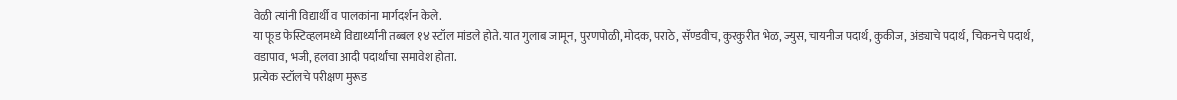वेळी त्यांनी विद्यार्थी व पालकांना मार्गदर्शन केले.
या फूड फेस्टिव्हलमध्ये विद्यार्थ्यांनी तब्बल १४ स्टॉल मांडले होते. यात गुलाब जामून, पुरणपोळी, मोदक, पराठे, सॅण्डवीच, कुरकुरीत भेळ, ज्युस, चायनीज पदार्थ, कुकीज, अंड्याचे पदार्थ, चिकनचे पदार्थ, वडापाव, भजी, हलवा आदी पदार्थांचा समावेश होता.
प्रत्येक स्टॉलचे परीक्षण मुरूड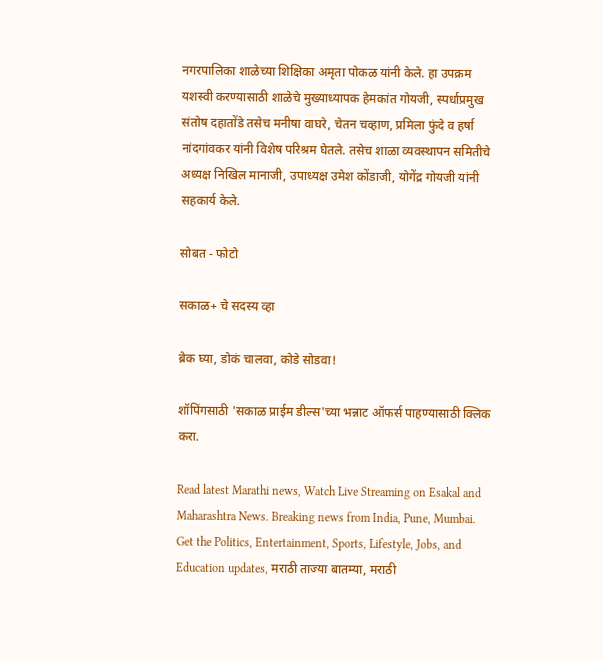नगरपालिका शाळेच्या शिक्षिका अमृता पोकळ यांनी केले. हा उपक्रम यशस्वी करण्यासाठी शाळेचे मुख्याध्यापक हेमकांत गोयजी, स्पर्धाप्रमुख संतोष दहातोंडे तसेच मनीषा वाघरे, चेतन चव्हाण, प्रमिला फुंदे व हर्षा नांदगांवकर यांनी विशेष परिश्रम घेतले. तसेच शाळा व्यवस्थापन समितीचे अध्यक्ष निखिल मानाजी, उपाध्यक्ष उमेश कोंडाजी, योगेंद्र गोयजी यांनी सहकार्य केले.

सोबत - फोटो

सकाळ+ चे सदस्य व्हा

ब्रेक घ्या, डोकं चालवा, कोडे सोडवा!

शॉपिंगसाठी 'सकाळ प्राईम डील्स'च्या भन्नाट ऑफर्स पाहण्यासाठी क्लिक करा.

Read latest Marathi news, Watch Live Streaming on Esakal and Maharashtra News. Breaking news from India, Pune, Mumbai. Get the Politics, Entertainment, Sports, Lifestyle, Jobs, and Education updates, मराठी ताज्या बातम्या, मराठी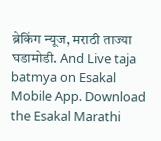ब्रेकिंग न्यूज, मराठी ताज्या घडामोडी. And Live taja batmya on Esakal Mobile App. Download the Esakal Marathi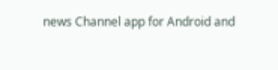news Channel app for Android and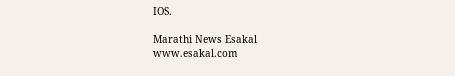IOS.

Marathi News Esakal
www.esakal.com